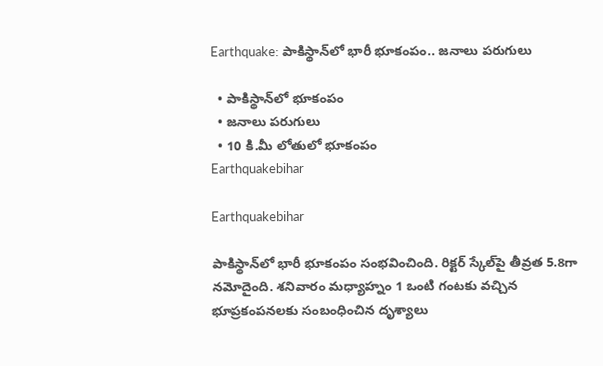Earthquake: పాకిస్థాన్‌లో భారీ భూకంపం.. జనాలు పరుగులు

  • పాకిస్థాన్‌లో భూకంపం
  • జనాలు పరుగులు
  • 10 కి.మీ లోతులో భూకంపం
Earthquakebihar

Earthquakebihar

పాకిస్థాన్‌లో భారీ భూకంపం సంభవించింది. రిక్టర్ స్కేల్‌పై తీవ్రత 5.8గా నమోదైంది. శనివారం మధ్యాహ్నం 1 ఒంటి గంటకు వచ్చిన భూప్రకంపనలకు సంబంధించిన దృశ్యాలు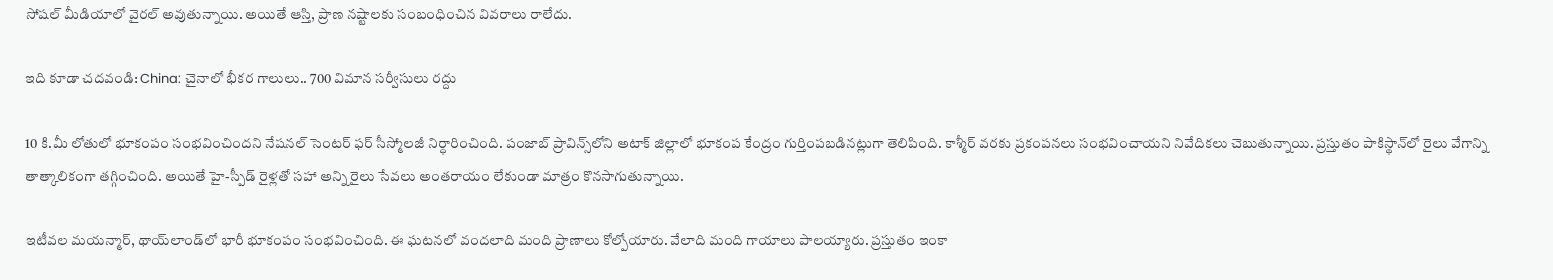సోషల్ మీడియాలో వైరల్ అవుతున్నాయి. అయితే ఆస్తి, ప్రాణ నష్టాలకు సంబంధించిన వివరాలు రాలేదు.

ఇది కూడా చదవండి: China: చైనాలో భీకర గాలులు.. 700 విమాన సర్వీసులు రద్దు

10 కి.మీ లోతులో భూకంపం సంభవించిందని నేషనల్ సెంటర్ ఫర్ సీస్మోలజీ నిర్ధారించింది. పంజాబ్ ప్రావిన్స్‌లోని అటాక్ జిల్లాలో భూకంప కేంద్రం గుర్తింపబడినట్లుగా తెలిపింది. కాశ్మీర్ వరకు ప్రకంపనలు సంభవించాయని నివేదికలు చెబుతున్నాయి. ప్రస్తుతం పాకిస్థాన్‌లో రైలు వేగాన్ని తాత్కాలికంగా తగ్గించింది. అయితే హై-స్పీడ్ రైళ్లతో సహా అన్ని రైలు సేవలు అంతరాయం లేకుండా మాత్రం కొనసాగుతున్నాయి.

ఇటీవల మయన్మార్, థాయ్‌లాండ్‌లో భారీ భూకంపం సంభవించింది. ఈ ఘటనలో వందలాది మంది ప్రాణాలు కోల్పోయారు. వేలాది మంది గాయాలు పాలయ్యారు. ప్రస్తుతం ఇంకా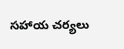సహాయ చర్యలు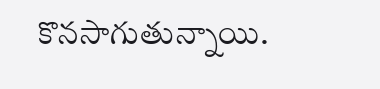కొనసాగుతున్నాయి.